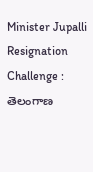Minister Jupalli Resignation Challenge : తెలంగాణ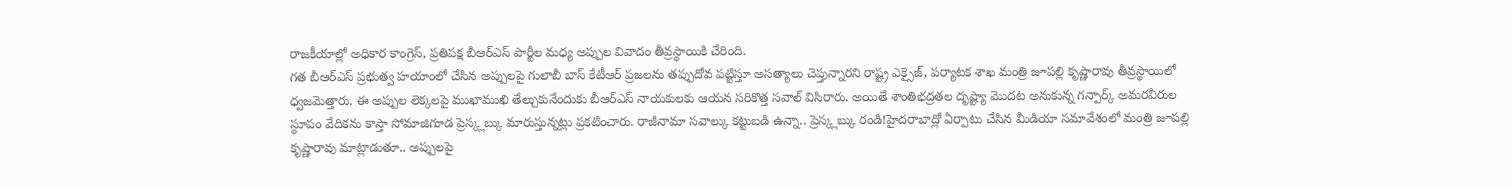రాజకీయాల్లో అధికార కాంగ్రెస్, ప్రతిపక్ష బీఆర్ఎస్ పార్టీల మధ్య అప్పుల వివాదం తీవ్రస్థాయికి చేరింది.
గత బీఆర్ఎస్ ప్రభుత్వ హయాంలో చేసిన అప్పులపై గులాబీ బాస్ కేటీఆర్ ప్రజలను తప్పుదోవ పట్టిస్తూ అసత్యాలు చెప్తున్నారని రాష్ట్ర ఎక్సైజ్, పర్యాటక శాఖ మంత్రి జూపల్లి కృష్ణారావు తీవ్రస్థాయిలో ధ్వజమెత్తారు. ఈ అప్పుల లెక్కలపై ముఖాముఖి తేల్చుకునేందుకు బీఆర్ఎస్ నాయకులకు ఆయన సరికొత్త సవాల్ విసిరారు. అయితే శాంతిభద్రతల దృష్ట్యా మొదట అనుకున్న గన్పార్క్ అమరవీరుల స్థూపం వేదికను కాస్తా సోమాజిగూడ ప్రెస్క్లబ్కు మారుస్తున్నట్లు ప్రకటించారు. రాజీనామా సవాల్కు కట్టుబడి ఉన్నా.. ప్రెస్క్లబ్కు రండి!హైదరాబాద్లో ఏర్పాటు చేసిన మీడియా సమావేశంలో మంత్రి జూపల్లి కృష్ణారావు మాట్లాడుతూ.. అప్పులపై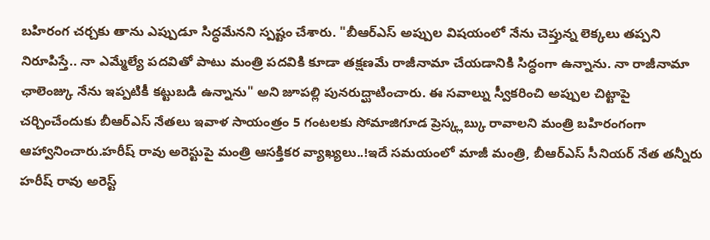బహిరంగ చర్చకు తాను ఎప్పుడూ సిద్ధమేనని స్పష్టం చేశారు. "బీఆర్ఎస్ అప్పుల విషయంలో నేను చెప్తున్న లెక్కలు తప్పని నిరూపిస్తే.. నా ఎమ్మేల్యే పదవితో పాటు మంత్రి పదవికి కూడా తక్షణమే రాజీనామా చేయడానికి సిద్ధంగా ఉన్నాను. నా రాజీనామా ఛాలెంజ్కు నేను ఇప్పటికీ కట్టుబడి ఉన్నాను" అని జూపల్లి పునరుద్ఘాటించారు. ఈ సవాల్ను స్వీకరించి అప్పుల చిట్టాపై చర్చించేందుకు బీఆర్ఎస్ నేతలు ఇవాళ సాయంత్రం 5 గంటలకు సోమాజిగూడ ప్రెస్క్లబ్కు రావాలని మంత్రి బహిరంగంగా ఆహ్వానించారు.హరీష్ రావు అరెస్టుపై మంత్రి ఆసక్తికర వ్యాఖ్యలు..!ఇదే సమయంలో మాజీ మంత్రి, బీఆర్ఎస్ సీనియర్ నేత తన్నీరు హరీష్ రావు అరెస్ట్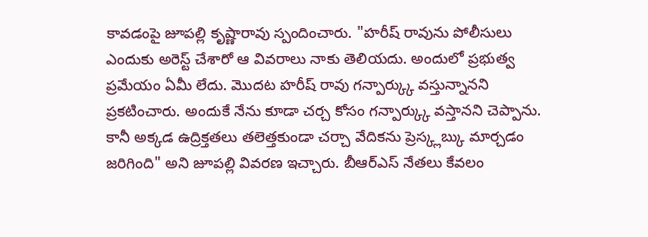కావడంపై జూపల్లి కృష్ణారావు స్పందించారు. "హరీష్ రావును పోలీసులు ఎందుకు అరెస్ట్ చేశారో ఆ వివరాలు నాకు తెలియదు. అందులో ప్రభుత్వ ప్రమేయం ఏమీ లేదు. మొదట హరీష్ రావు గన్పార్క్కు వస్తున్నానని ప్రకటించారు. అందుకే నేను కూడా చర్చ కోసం గన్పార్క్కు వస్తానని చెప్పాను. కానీ అక్కడ ఉద్రిక్తతలు తలెత్తకుండా చర్చా వేదికను ప్రెస్క్లబ్కు మార్చడం జరిగింది" అని జూపల్లి వివరణ ఇచ్చారు. బీఆర్ఎస్ నేతలు కేవలం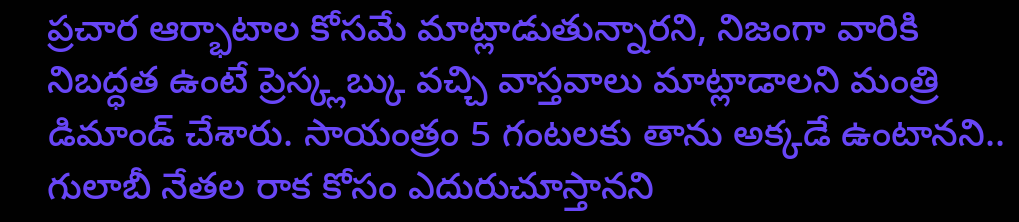ప్రచార ఆర్భాటాల కోసమే మాట్లాడుతున్నారని, నిజంగా వారికి నిబద్ధత ఉంటే ప్రెస్క్లబ్కు వచ్చి వాస్తవాలు మాట్లాడాలని మంత్రి డిమాండ్ చేశారు. సాయంత్రం 5 గంటలకు తాను అక్కడే ఉంటానని.. గులాబీ నేతల రాక కోసం ఎదురుచూస్తానని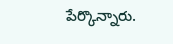పేర్కొన్నారు.